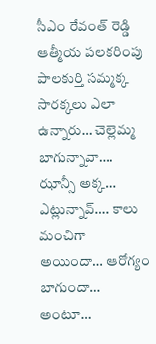సీఎం రేవంత్ రెడ్డి ఆత్మీయ పలకరింపు
పాలకుర్తి సమ్మక్క సారక్కలు ఎలా ఉన్నారు… చెల్లెమ్మ బాగున్నావా…. ఝాన్సీ అక్క… ఎట్లున్నావ్…. కాలు మంచిగా అయిందా… ఆరోగ్యం బాగుందా… అంటూ…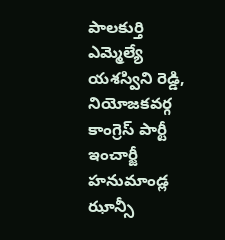పాలకుర్తి ఎమ్మెల్యే యశస్విని రెడ్డి, నియోజకవర్గ కాంగ్రెస్ పార్టీ ఇంచార్జీ హనుమాండ్ల ఝాన్సీ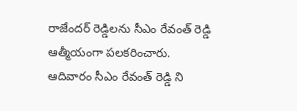రాజేందర్ రెడ్డిలను సీఎం రేవంత్ రెడ్డి ఆత్మీయంగా పలకరించారు. ఆదివారం సీఎం రేవంత్ రెడ్డి ని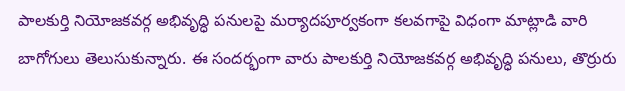పాలకుర్తి నియోజకవర్గ అభివృద్ధి పనులపై మర్యాదపూర్వకంగా కలవగాపై విధంగా మాట్లాడి వారి బాగోగులు తెలుసుకున్నారు. ఈ సందర్భంగా వారు పాలకుర్తి నియోజకవర్గ అభివృద్ధి పనులు, తొర్రురు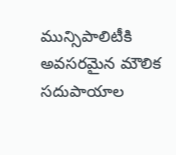మున్సిపాలిటీకి అవసరమైన మౌలిక సదుపాయాల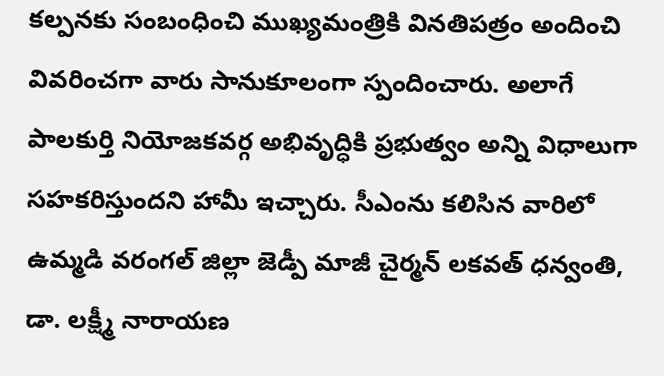కల్పనకు సంబంధించి ముఖ్యమంత్రికి వినతిపత్రం అందించి వివరించగా వారు సానుకూలంగా స్పందించారు. అలాగే పాలకుర్తి నియోజకవర్గ అభివృద్ధికి ప్రభుత్వం అన్ని విధాలుగా సహకరిస్తుందని హామీ ఇచ్చారు. సీఎంను కలిసిన వారిలో ఉమ్మడి వరంగల్ జిల్లా జెడ్పీ మాజీ చైర్మన్ లకవత్ ధన్వంతి, డా. లక్ష్మీ నారాయణ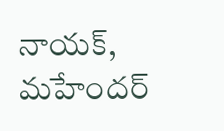నాయక్, మహేందర్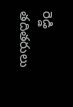రెడ్డి తదితరులు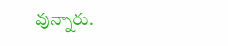వున్నారు.